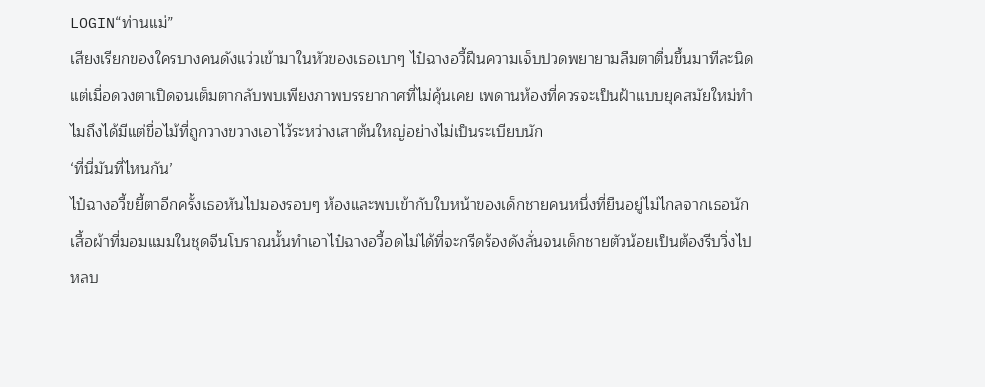LOGIN“ท่านแม่”
เสียงเรียกของใครบางคนดังแว่วเข้ามาในหัวของเธอเบาๆ ไป๋ฉางอวี้ฝืนความเจ็บปวดพยายามลืมตาตื่นขึ้นมาทีละนิดแต่เมื่อดวงตาเปิดจนเต็มตากลับพบเพียงภาพบรรยากาศที่ไม่คุ้นเคย เพดานห้องที่ควรจะเป็นฝ้าแบบยุคสมัยใหม่ทำไมถึงได้มีแต่ขื่อไม้ที่ถูกวางขวางเอาไว้ระหว่างเสาต้นใหญ่อย่างไม่เป็นระเบียบนัก
‘ที่นี่มันที่ไหนกัน’
ไป๋ฉางอวี้ขยี้ตาอีกครั้งเธอหันไปมองรอบๆ ห้องและพบเข้ากับใบหน้าของเด็กชายคนหนึ่งที่ยืนอยู่ไม่ไกลจากเธอนัก เสื้อผ้าที่มอมแมมในชุดจีนโบราณนั้นทำเอาไป๋ฉางอวี้อดไม่ได้ที่จะกรีดร้องดังลั่นจนเด็กชายตัวน้อยเป็นต้องรีบวิ่งไปหลบ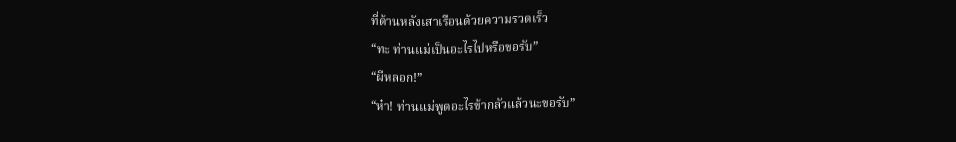ที่ด้านหลังเสาเรือนด้วยความรวดเร็ว
“ทะ ท่านแม่เป็นอะไรไปหรือขอรับ”
“ผีหลอก!”
“ห๋า! ท่านแม่พูดอะไรข้ากลัวแล้วนะขอรับ”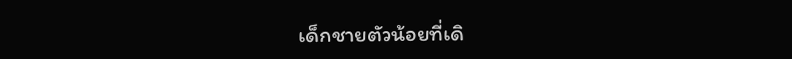เด็กชายตัวน้อยที่เดิ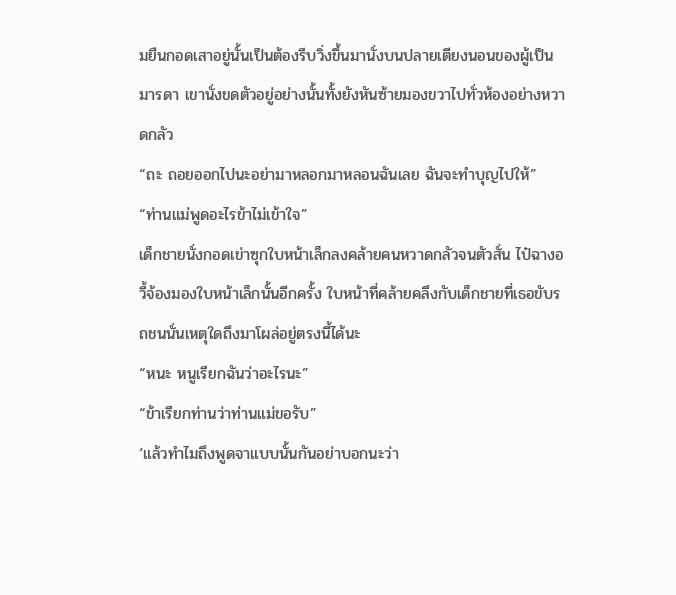มยืนกอดเสาอยู่นั้นเป็นต้องรีบวิ่งขึ้นมานั่งบนปลายเตียงนอนของผู้เป็นมารดา เขานั่งขดตัวอยู่อย่างนั้นทั้งยังหันซ้ายมองขวาไปทั่วห้องอย่างหวาดกลัว
“ถะ ถอยออกไปนะอย่ามาหลอกมาหลอนฉันเลย ฉันจะทำบุญไปให้”
“ท่านแม่พูดอะไรข้าไม่เข้าใจ”
เด็กชายนั่งกอดเข่าซุกใบหน้าเล็กลงคล้ายคนหวาดกลัวจนตัวสั่น ไป๋ฉางอวี้จ้องมองใบหน้าเล็กนั้นอีกครั้ง ใบหน้าที่คล้ายคลึงกับเด็กชายที่เธอขับรถชนนั่นเหตุใดถึงมาโผล่อยู่ตรงนี้ได้นะ
“หนะ หนูเรียกฉันว่าอะไรนะ”
“ข้าเรียกท่านว่าท่านแม่ขอรับ”
‘แล้วทำไมถึงพูดจาแบบนั้นกันอย่าบอกนะว่า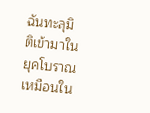ฉันทะลุมิติเข้ามาในยุคโบราณเหมือนใน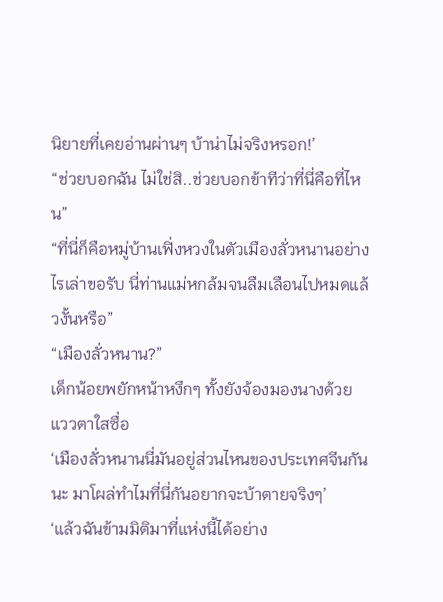นิยายที่เคยอ่านผ่านๆ บ้าน่าไม่จริงหรอก!’
“ช่วยบอกฉัน ไม่ใช่สิ..ช่วยบอกข้าทีว่าที่นี่คือที่ไหน”
“ที่นี่ก็คือหมู่บ้านเฟิ่งหวงในตัวเมืองลั่วหนานอย่างไรเล่าขอรับ นี่ท่านแม่หกล้มจนลืมเลือนไปหมดแล้วงั้นหรือ”
“เมืองลั่วหนาน?”
เด็กน้อยพยักหน้าหงึกๆ ทั้งยังจ้องมองนางด้วยแววตาใสซื่อ
‘เมืองลั่วหนานนี่มันอยู่ส่วนไหนของประเทศจีนกันนะ มาโผล่ทำไมที่นี่กันอยากจะบ้าตายจริงๆ’
‘แล้วฉันข้ามมิติมาที่แห่งนี้ได้อย่าง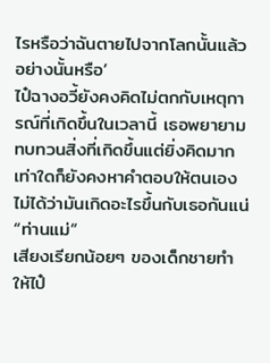ไรหรือว่าฉันตายไปจากโลกนั้นแล้วอย่างนั้นหรือ’
ไป๋ฉางอวี้ยังคงคิดไม่ตกกับเหตุการณ์ที่เกิดขึ้นในเวลานี้ เธอพยายามทบทวนสิ่งที่เกิดขึ้นแต่ยิ่งคิดมากเท่าใดก็ยังคงหาคำตอบให้ตนเองไม่ได้ว่ามันเกิดอะไรขึ้นกับเธอกันแน่
“ท่านแม่”
เสียงเรียกน้อยๆ ของเด็กชายทำให้ไป๋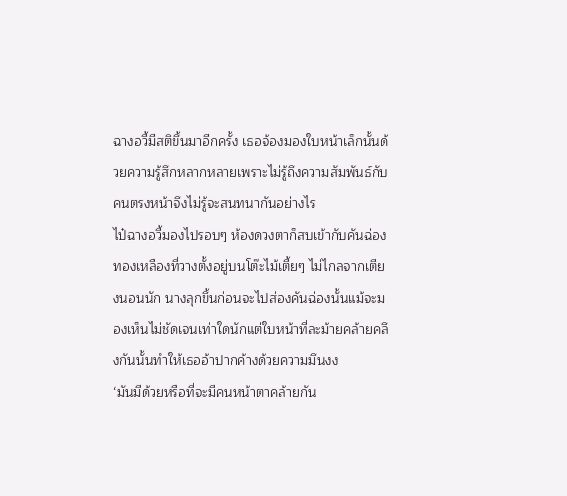ฉางอวี้มีสติขึ้นมาอีกครั้ง เธอจ้องมองใบหน้าเล็กนั้นด้วยความรู้สึกหลากหลายเพราะไม่รู้ถึงความสัมพันธ์กับคนตรงหน้าจึงไม่รู้จะสนทนากันอย่างไร
ไป๋ฉางอวี้มองไปรอบๆ ห้องดวงตาก็สบเข้ากับคันฉ่องทองเหลืองที่วางตั้งอยู่บนโต๊ะไม้เตี้ยๆ ไม่ไกลจากเตียงนอนนัก นางลุกขึ้นก่อนจะไปส่องคันฉ่องนั้นแม้จะมองเห็นไม่ชัดเจนเท่าใดนักแต่ใบหน้าที่ละม้ายคล้ายคลึงกันนั้นทำให้เธออ้าปากค้างด้วยความมึนงง
‘มันมีด้วยหรือที่จะมีคนหน้าตาคล้ายกัน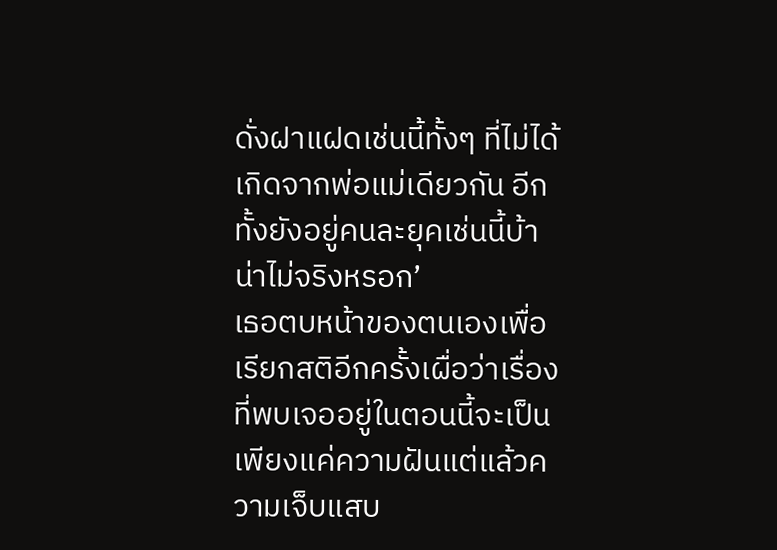ดั่งฝาแฝดเช่นนี้ทั้งๆ ที่ไม่ได้เกิดจากพ่อแม่เดียวกัน อีกทั้งยังอยู่คนละยุคเช่นนี้บ้าน่าไม่จริงหรอก’
เธอตบหน้าของตนเองเพื่อเรียกสติอีกครั้งเผื่อว่าเรื่องที่พบเจออยู่ในตอนนี้จะเป็นเพียงแค่ความฝันแต่แล้วความเจ็บแสบ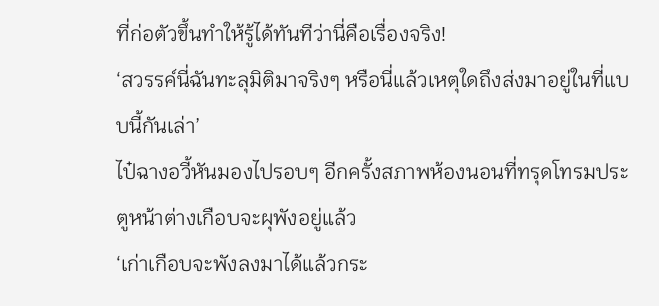ที่ก่อตัวขึ้นทำให้รู้ได้ทันทีว่านี่คือเรื่องจริง!
‘สวรรค์นี่ฉันทะลุมิติมาจริงๆ หรือนี่แล้วเหตุใดถึงส่งมาอยู่ในที่แบบนี้กันเล่า’
ไป๋ฉางอวี้หันมองไปรอบๆ อีกครั้งสภาพห้องนอนที่ทรุดโทรมประตูหน้าต่างเกือบจะผุพังอยู่แล้ว
‘เก่าเกือบจะพังลงมาได้แล้วกระ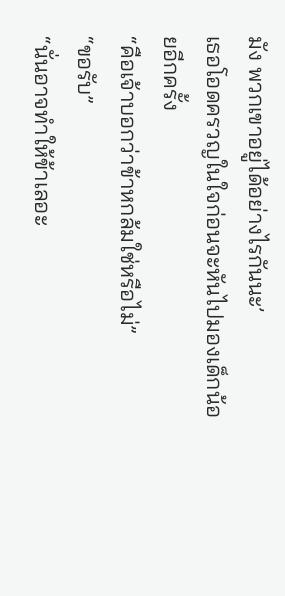มัง พวกเขาอยู่ได้อย่างไรกันนะ’
เธอโอดครวญในใจก่อนจะหันไปมองเด็กน้อยอีกครั้ง
“คือเจ้าบอกว่าข้าหกล้มใช่หรือไม่”
“ขอรับ”
“นั่นอาจทำให้ข้าเลอะ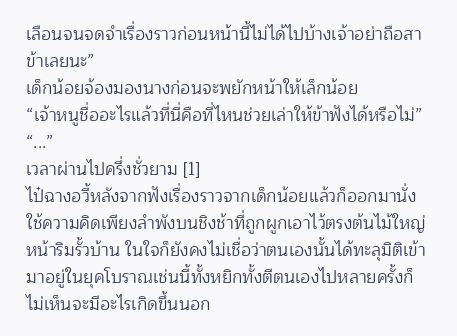เลือนจนจดจำเรื่องราวก่อนหน้านี้ไม่ได้ไปบ้างเจ้าอย่าถือสาข้าเลยนะ”
เด็กน้อยจ้องมองนางก่อนจะพยักหน้าให้เล็กน้อย
“เจ้าหนูชื่ออะไรแล้วที่นี่คือที่ไหนช่วยเล่าให้ข้าฟังได้หรือไม่”
“...”
เวลาผ่านไปครึ่งชั่วยาม [1]
ไป๋ฉางอวี้หลังจากฟังเรื่องราวจากเด็กน้อยแล้วก็ออกมานั่งใช้ความคิดเพียงลำพังบนชิงช้าที่ถูกผูกเอาไว้ตรงต้นไม้ใหญ่หน้าริมรั้วบ้าน ในใจก็ยังคงไม่เชื่อว่าตนเองนั้นได้ทะลุมิติเข้ามาอยู่ในยุคโบราณเช่นนี้ทั้งหยิกทั้งตีตนเองไปหลายครั้งก็ไม่เห็นจะมีอะไรเกิดขึ้นนอก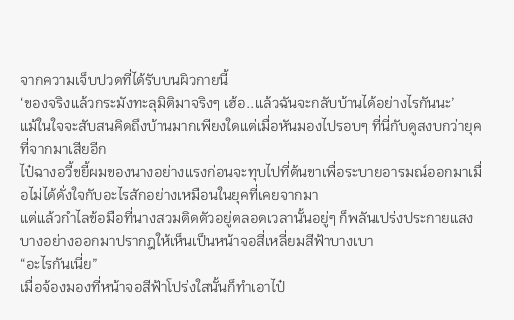จากความเจ็บปวดที่ได้รับบนผิวกายนี้
‘ของจริงแล้วกระมังทะลุมิติมาจริงๆ เฮ้อ..แล้วฉันจะกลับบ้านได้อย่างไรกันนะ’
แม้ในใจจะสับสนคิดถึงบ้านมากเพียงใดแต่เมื่อหันมองไปรอบๆ ที่นี่กับดูสงบกว่ายุคที่จากมาเสียอีก
ไป๋ฉางอวี้ขยี้ผมของนางอย่างแรงก่อนจะทุบไปที่ต้นขาเพื่อระบายอารมณ์ออกมาเมื่อไม่ได้ดั่งใจกับอะไรสักอย่างเหมือนในยุคที่เคยจากมา
แต่แล้วกำไลข้อมือที่นางสวมติดตัวอยู่ตลอดเวลานั้นอยู่ๆ ก็พลันเปร่งประกายแสงบางอย่างออกมาปรากฎให้เห็นเป็นหน้าจอสี่เหลี่ยมสีฟ้าบางเบา
“อะไรกันเนี่ย”
เมื่อจ้องมองที่หน้าจอสีฟ้าโปร่งใสนั้นก็ทำเอาไป๋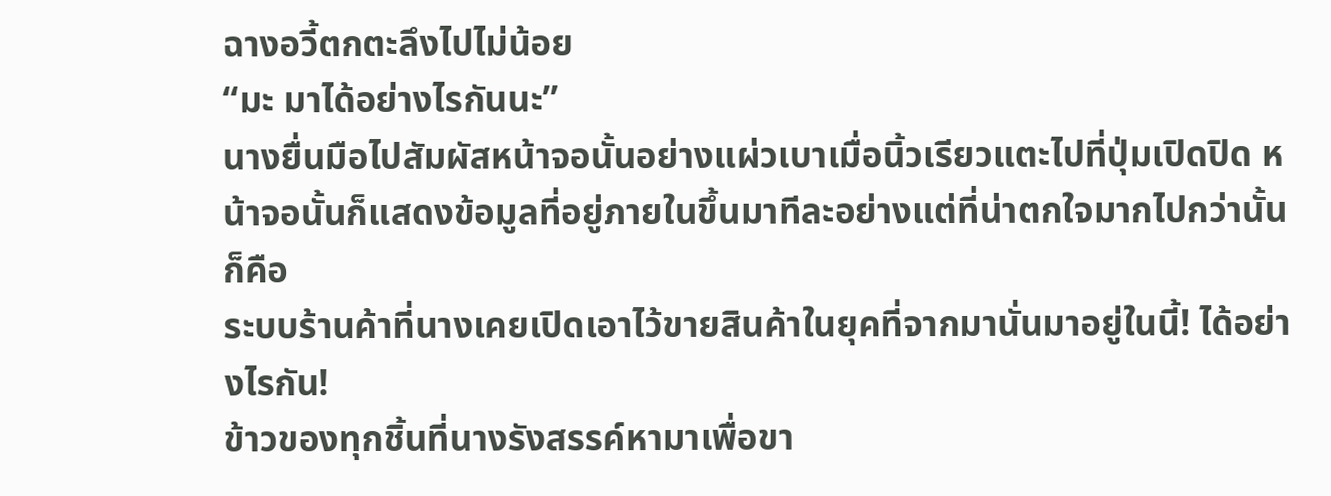ฉางอวี้ตกตะลึงไปไม่น้อย
“มะ มาได้อย่างไรกันนะ”
นางยื่นมือไปสัมผัสหน้าจอนั้นอย่างแผ่วเบาเมื่อนิ้วเรียวแตะไปที่ปุ่มเปิดปิด หน้าจอนั้นก็แสดงข้อมูลที่อยู่ภายในขึ้นมาทีละอย่างแต่ที่น่าตกใจมากไปกว่านั้นก็คือ
ระบบร้านค้าที่นางเคยเปิดเอาไว้ขายสินค้าในยุคที่จากมานั่นมาอยู่ในนี้! ได้อย่างไรกัน!
ข้าวของทุกชิ้นที่นางรังสรรค์หามาเพื่อขา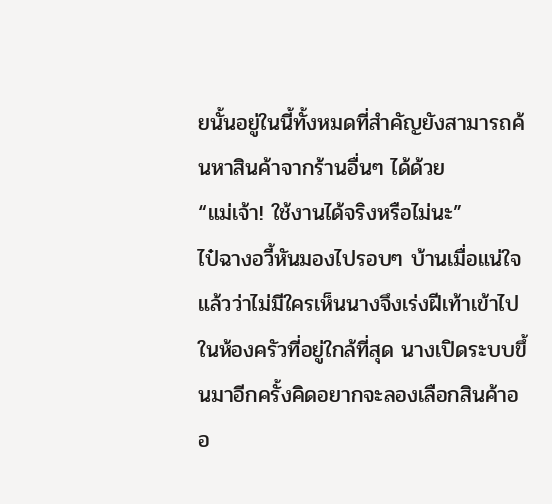ยนั้นอยู่ในนี้ทั้งหมดที่สำคัญยังสามารถค้นหาสินค้าจากร้านอื่นๆ ได้ด้วย
“แม่เจ้า! ใช้งานได้จริงหรือไม่นะ”
ไป๋ฉางอวี้หันมองไปรอบๆ บ้านเมื่อแน่ใจแล้วว่าไม่มีใครเห็นนางจึงเร่งฝีเท้าเข้าไปในห้องครัวที่อยู่ใกล้ที่สุด นางเปิดระบบขึ้นมาอีกครั้งคิดอยากจะลองเลือกสินค้าออ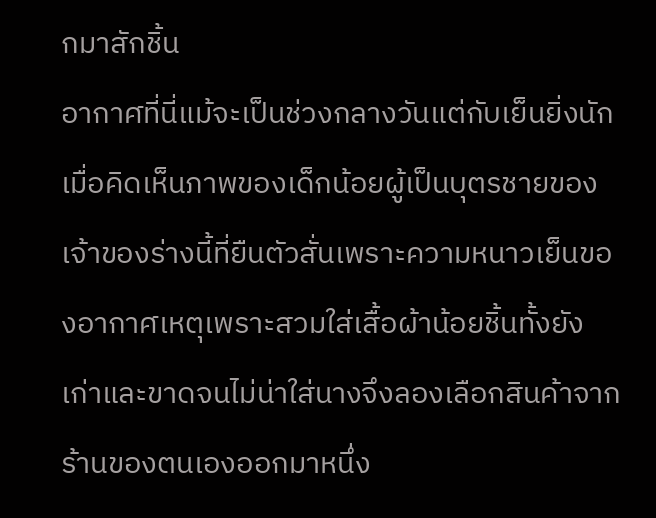กมาสักชิ้น
อากาศที่นี่แม้จะเป็นช่วงกลางวันแต่กับเย็นยิ่งนักเมื่อคิดเห็นภาพของเด็กน้อยผู้เป็นบุตรชายของเจ้าของร่างนี้ที่ยืนตัวสั่นเพราะความหนาวเย็นของอากาศเหตุเพราะสวมใส่เสื้อผ้าน้อยชิ้นทั้งยังเก่าและขาดจนไม่น่าใส่นางจึงลองเลือกสินค้าจากร้านของตนเองออกมาหนึ่ง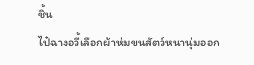ชิ้น
ไป๋ฉางอวี้เลือกผ้าห่มขนสัตว์หนานุ่มออก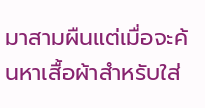มาสามผืนแต่เมื่อจะค้นหาเสื้อผ้าสำหรับใส่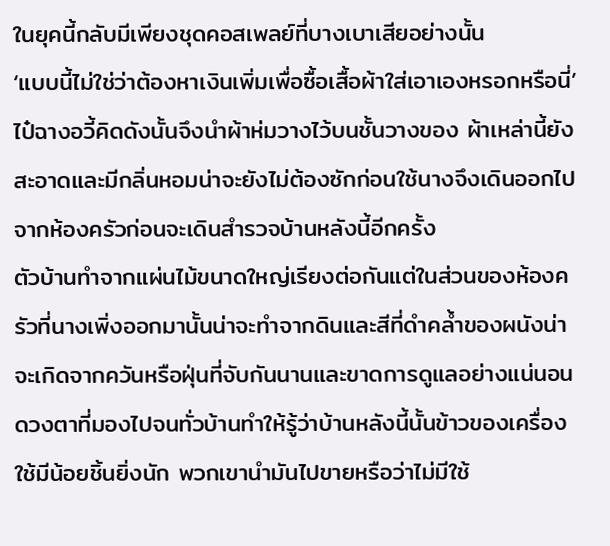ในยุคนี้กลับมีเพียงชุดคอสเพลย์ที่บางเบาเสียอย่างนั้น
‘แบบนี้ไม่ใช่ว่าต้องหาเงินเพิ่มเพื่อซื้อเสื้อผ้าใส่เอาเองหรอกหรือนี่’
ไป๋ฉางอวี้คิดดังนั้นจึงนำผ้าห่มวางไว้บนชั้นวางของ ผ้าเหล่านี้ยังสะอาดและมีกลิ่นหอมน่าจะยังไม่ต้องซักก่อนใช้นางจึงเดินออกไปจากห้องครัวก่อนจะเดินสำรวจบ้านหลังนี้อีกครั้ง
ตัวบ้านทำจากแผ่นไม้ขนาดใหญ่เรียงต่อกันแต่ในส่วนของห้องครัวที่นางเพิ่งออกมานั้นน่าจะทำจากดินและสีที่ดำคล้ำของผนังน่าจะเกิดจากควันหรือฝุ่นที่จับกันนานและขาดการดูแลอย่างแน่นอน
ดวงตาที่มองไปจนทั่วบ้านทำให้รู้ว่าบ้านหลังนี้นั้นข้าวของเครื่องใช้มีน้อยชิ้นยิ่งนัก พวกเขานำมันไปขายหรือว่าไม่มีใช้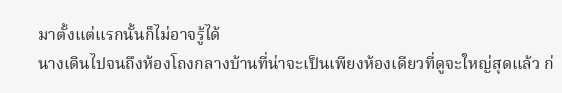มาตั้งแต่แรกนั้นก็ไม่อาจรู้ได้
นางเดินไปจนถึงห้องโถงกลางบ้านที่น่าจะเป็นเพียงห้องเดียวที่ดูจะใหญ่สุดแล้ว ก่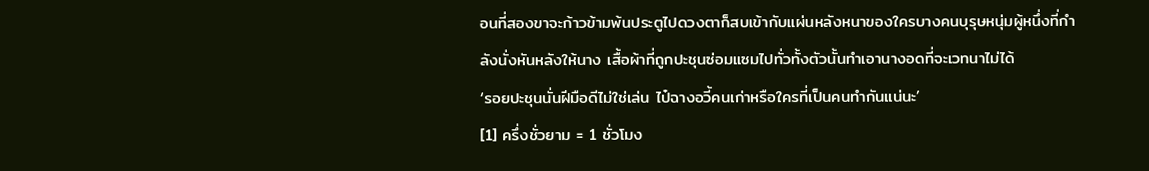อนที่สองขาจะก้าวข้ามพ้นประตูไปดวงตาก็สบเข้ากับแผ่นหลังหนาของใครบางคนบุรุษหนุ่มผู้หนึ่งที่กำลังนั่งหันหลังให้นาง เสื้อผ้าที่ถูกปะชุนซ่อมแซมไปทั่วทั้งตัวนั้นทำเอานางอดที่จะเวทนาไม่ได้
‘รอยปะชุนนั่นฝีมือดีไม่ใช่เล่น ไป๋ฉางอวี้คนเก่าหรือใครที่เป็นคนทำกันแน่นะ’
[1] ครึ่งชั่วยาม = 1 ชั่วโมง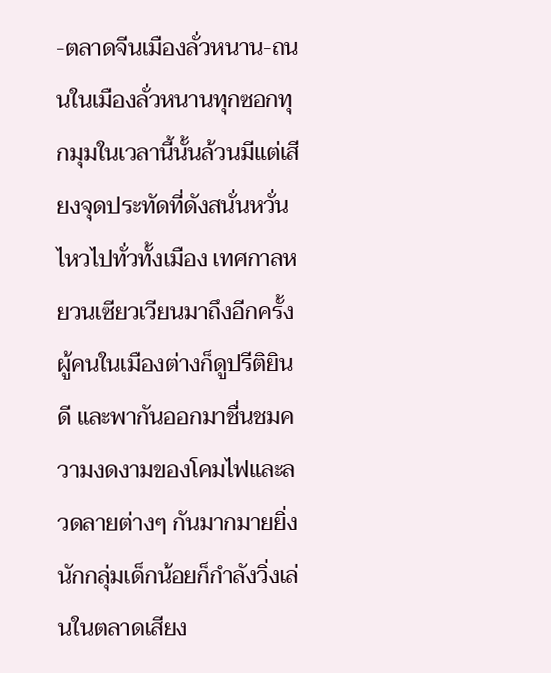-ตลาดจีนเมืองลั่วหนาน-ถนนในเมืองลั่วหนานทุกซอกทุกมุมในเวลานี้นั้นล้วนมีแต่เสียงจุดประทัดที่ดังสนั่นหวั่นไหวไปทั่วทั้งเมือง เทศกาลหยวนเซียวเวียนมาถึงอีกครั้งผู้คนในเมืองต่างก็ดูปรีติยินดี และพากันออกมาชื่นชมความงดงามของโคมไฟและลวดลายต่างๆ กันมากมายยิ่งนักกลุ่มเด็กน้อยก็กำลังวิ่งเล่นในตลาดเสียง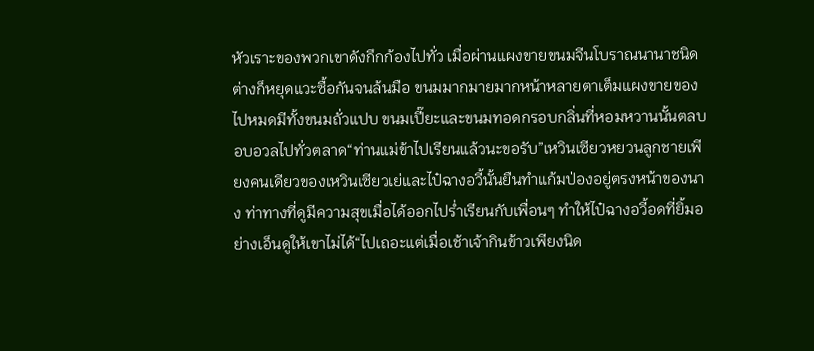หัวเราะของพวกเขาดังกึกก้องไปทั่ว เมื่อผ่านแผงขายขนมจีนโบราณนานาชนิดต่างก็หยุดแวะซื้อกันจนล้นมือ ขนมมากมายมากหน้าหลายตาเต็มแผงขายของไปหมดมีทั้งขนมถั่วแปบ ขนมเปี๊ยะและขนมทอดกรอบกลิ่นที่หอมหวานนั้นตลบอบอวลไปทั่วตลาด“ท่านแม่ข้าไปเรียนแล้วนะขอรับ”เหวินเซียวหยวนลูกชายเพียงคนเดียวของเหวินเซียวเย่และไป๋ฉางอวี้นั้นยืนทำแก้มป่องอยู่ตรงหน้าของนาง ท่าทางที่ดูมีความสุขเมื่อได้ออกไปร่ำเรียนกับเพื่อนๆ ทำให้ไป๋ฉางอวี้อดที่ยิ้มอย่างเอ็นดูให้เขาไม่ได้“ไปเถอะแต่เมื่อเช้าเจ้ากินข้าวเพียงนิด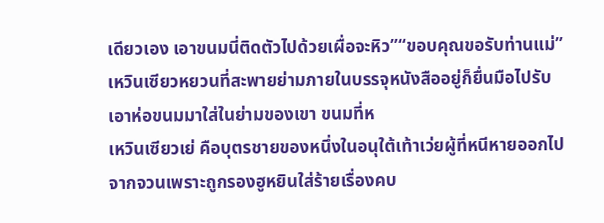เดียวเอง เอาขนมนี่ติดตัวไปด้วยเผื่อจะหิว”“ขอบคุณขอรับท่านแม่”เหวินเซียวหยวนที่สะพายย่ามภายในบรรจุหนังสืออยู่ก็ยื่นมือไปรับเอาห่อขนมมาใส่ในย่ามของเขา ขนมที่ห
เหวินเซียวเย่ คือบุตรชายของหนึ่งในอนุใต้เท้าเว่ยผู้ที่หนีหายออกไปจากจวนเพราะถูกรองฮูหยินใส่ร้ายเรื่องคบ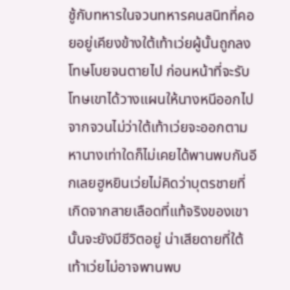ชู้กับทหารในจวนทหารคนสนิทที่คอยอยู่เคียงข้างใต้เท้าเว่ยผู้นั้นถูกลงโทษโบยจนตายไป ก่อนหน้าที่จะรับโทษเขาได้วางแผนให้นางหนีออกไปจากจวนไม่ว่าใต้เท้าเว่ยจะออกตามหานางเท่าใดก็ไม่เคยได้พานพบกันอีกเลยฮูหยินเว่ยไม่คิดว่าบุตรชายที่เกิดจากสายเลือดที่แท้จริงของเขานั้นจะยังมีชีวิตอยู่ น่าเสียดายที่ใต้เท้าเว่ยไม่อาจพานพบ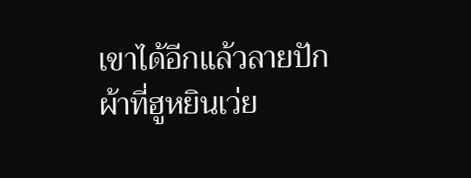เขาได้อีกแล้วลายปักผ้าที่ฮูหยินเว่ย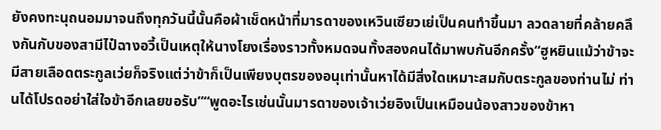ยังคงทะนุถนอมมาจนถึงทุกวันนี้นั้นคือผ้าเช็ดหน้าที่มารดาของเหวินเซียวเย่เป็นคนทำขึ้นมา ลวดลายที่คล้ายคลึงกันกับของสามีไป๋ฉางอวี้เป็นเหตุให้นางโยงเรื่องราวทั้งหมดจนทั้งสองคนได้มาพบกันอีกครั้ง“ฮูหยินแม้ว่าข้าจะมีสายเลือดตระกูลเว่ยก็จริงแต่ว่าข้าก็เป็นเพียงบุตรของอนุเท่านั้นหาได้มีสิ่งใดเหมาะสมกับตระกูลของท่านไม่ ท่านได้โปรดอย่าใส่ใจข้าอีกเลยขอรับ”“พูดอะไรเช่นนั้นมารดาของเจ้าเว่ยอิงเป็นเหมือนน้องสาวของข้าหา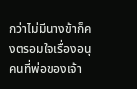กว่าไม่มีนางข้าก็คงตรอมใจเรื่องอนุคนที่พ่อของเจ้า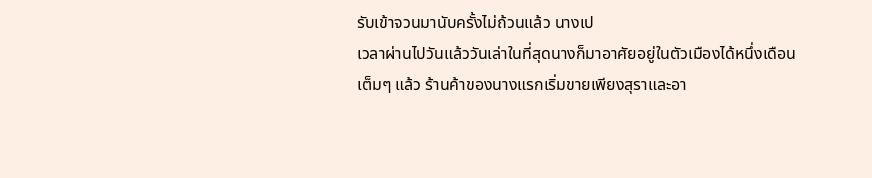รับเข้าจวนมานับครั้งไม่ถ้วนแล้ว นางเป
เวลาผ่านไปวันแล้ววันเล่าในที่สุดนางก็มาอาศัยอยู่ในตัวเมืองได้หนึ่งเดือนเต็มๆ แล้ว ร้านค้าของนางแรกเริ่มขายเพียงสุราและอา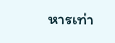หารเท่า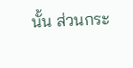นั้น ส่วนกระ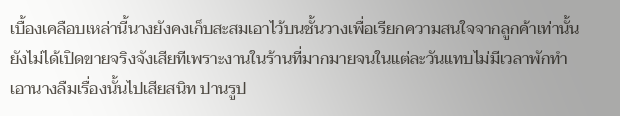เบื้องเคลือบเหล่านี้นางยังคงเก็บสะสมเอาไว้บนชั้นวางเพื่อเรียกความสนใจจากลูกค้าเท่านั้นยังไม่ได้เปิดขายจริงจังเสียทีเพราะงานในร้านที่มากมายจนในแต่ละวันแทบไม่มีเวลาพักทำเอานางลืมเรื่องนั้นไปเสียสนิท ปานรูป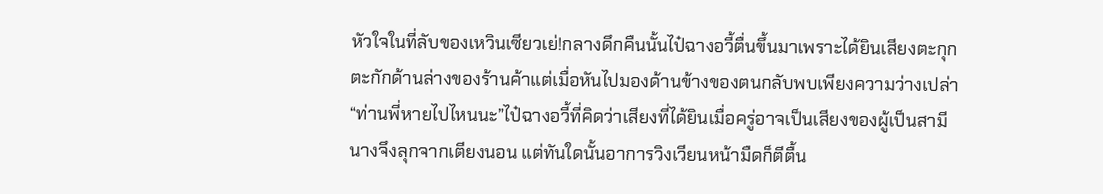หัวใจในที่ลับของเหวินเซียวเย่!กลางดึกคืนนั้นไป๋ฉางอวี้ตื่นขึ้นมาเพราะได้ยินเสียงตะกุกตะกักด้านล่างของร้านค้าแต่เมื่อหันไปมองด้านข้างของตนกลับพบเพียงความว่างเปล่า“ท่านพี่หายไปไหนนะ”ไป๋ฉางอวี้ที่คิดว่าเสียงที่ได้ยินเมื่อครู่อาจเป็นเสียงของผู้เป็นสามีนางจึงลุกจากเตียงนอน แต่ทันใดนั้นอาการวิงเวียนหน้ามืดก็ตีตื้น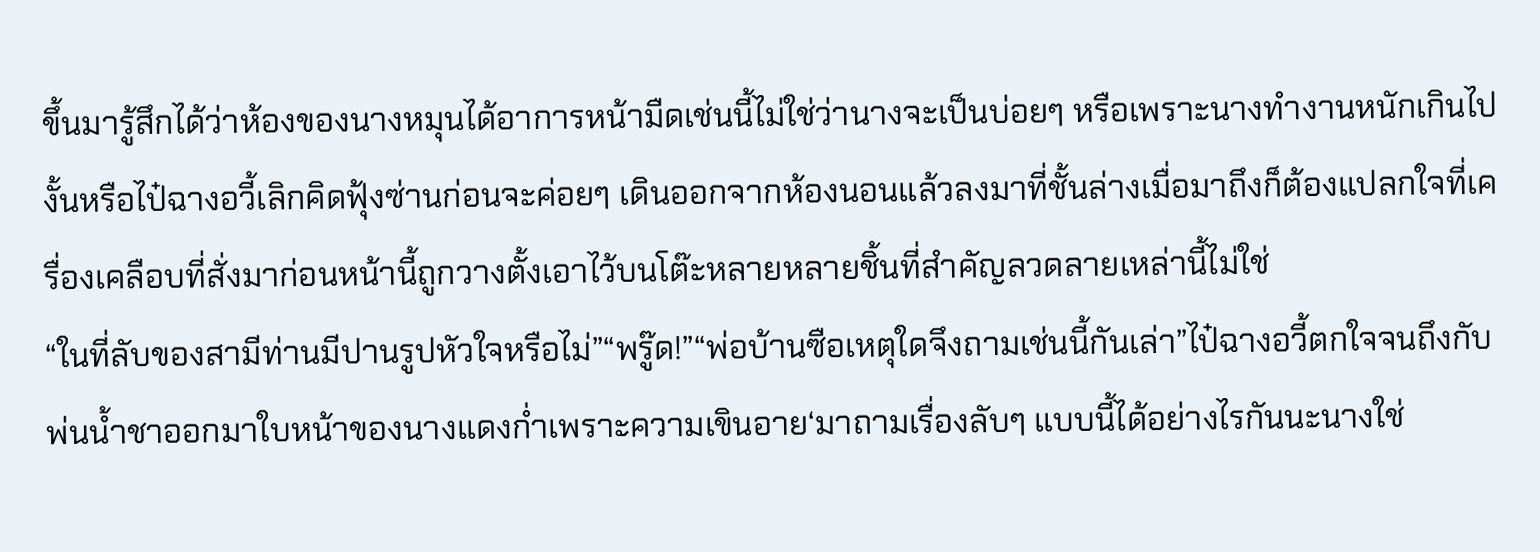ขึ้นมารู้สึกได้ว่าห้องของนางหมุนได้อาการหน้ามืดเช่นนี้ไม่ใช่ว่านางจะเป็นบ่อยๆ หรือเพราะนางทำงานหนักเกินไปงั้นหรือไป๋ฉางอวี้เลิกคิดฟุ้งซ่านก่อนจะค่อยๆ เดินออกจากห้องนอนแล้วลงมาที่ชั้นล่างเมื่อมาถึงก็ต้องแปลกใจที่เครื่องเคลือบที่สั่งมาก่อนหน้านี้ถูกวางตั้งเอาไว้บนโต๊ะหลายหลายชิ้นที่สำคัญลวดลายเหล่านี้ไม่ใช่
“ในที่ลับของสามีท่านมีปานรูปหัวใจหรือไม่”“พรู๊ด!”“พ่อบ้านซือเหตุใดจึงถามเช่นนี้กันเล่า”ไป๋ฉางอวี้ตกใจจนถึงกับพ่นน้ำชาออกมาใบหน้าของนางแดงก่ำเพราะความเขินอาย‘มาถามเรื่องลับๆ แบบนี้ได้อย่างไรกันนะนางใช่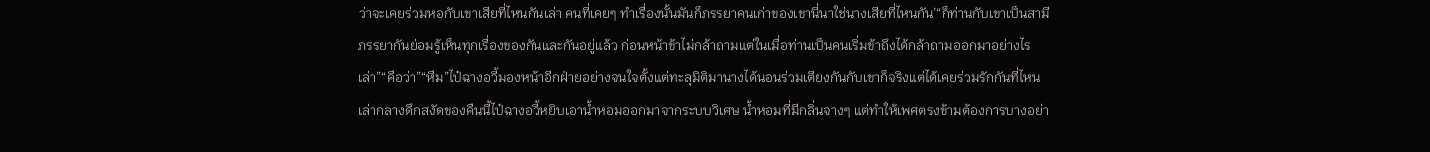ว่าจะเคยร่วมหอกับเขาเสียที่ไหนกันเล่า คนที่เคยๆ ทำเรื่องนั้นมันก็ภรรยาคนเก่าของเขานี่นาใช่นางเสียที่ไหนกัน’“ก็ท่านกับเขาเป็นสามีภรรยากันย่อมรู้เห็นทุกเรื่องของกันและกันอยู่แล้ว ก่อนหน้าข้าไม่กล้าถามแต่ในเมื่อท่านเป็นคนเริ่มข้าถึงได้กล้าถามออกมาอย่างไรเล่า”“คือว่า”“หืม”ไป๋ฉางอวี้มองหน้าอีกฝ่ายอย่างจนใจตั้งแต่ทะลุมิติมานางได้นอนร่วมเตียงกันกับเขาก็จริงแต่ได้เคยร่วมรักกันที่ไหนเล่ากลางดึกสงัดของคืนนี้ไป๋ฉางอวี้หยิบเอาน้ำหอมออกมาจากระบบวิเศษ น้ำหอมที่มีกลิ่นจางๆ แต่ทำให้เพศตรงข้ามต้องการบางอย่า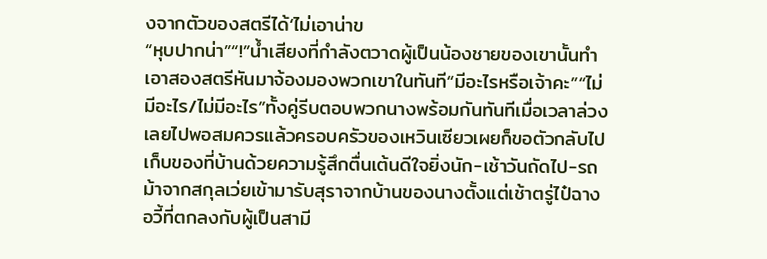งจากตัวของสตรีได้‘ไม่เอาน่าข
“หุบปากน่า”“!”น้ำเสียงที่กำลังตวาดผู้เป็นน้องชายของเขานั้นทำเอาสองสตรีหันมาจ้องมองพวกเขาในทันที“มีอะไรหรือเจ้าคะ”“ไม่มีอะไร/ไม่มีอะไร”ทั้งคู่รีบตอบพวกนางพร้อมกันทันทีเมื่อเวลาล่วงเลยไปพอสมควรแล้วครอบครัวของเหวินเซียวเผยก็ขอตัวกลับไปเก็บของที่บ้านด้วยความรู้สึกตื่นเต้นดีใจยิ่งนัก-เช้าวันถัดไป-รถม้าจากสกุลเว่ยเข้ามารับสุราจากบ้านของนางตั้งแต่เช้าตรู่ไป๋ฉางอวี้ที่ตกลงกับผู้เป็นสามี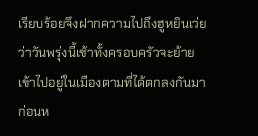เรียบร้อยจึงฝากความไปถึงฮูหยินเว่ยว่าวันพรุ่งนี้เช้าทั้งครอบครัวจะย้ายเข้าไปอยู่ในเมืองตามที่ได้ตกลงกันมาก่อนห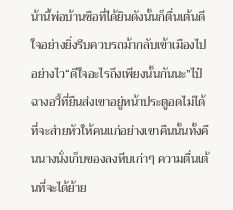น้านี้พ่อบ้านซือที่ได้ยินดังนั้นก็ตื่นเต้นดีใจอย่างยิ่งรีบควบรถม้ากลับเข้าเมืองไปอย่างไว“ดีใจอะไรถึงเพียงนั้นกันนะ”ไป๋ฉางอวี้ที่ยืนส่งเขาอยู่หน้าประตูอดไม่ได้ที่จะส่ายหัวให้คนแก่อย่างเขาคืนนั้นทั้งคืนนางนั่งเก็บของลงหีบเก่าๆ ความตื่นเต้นที่จะได้ย้าย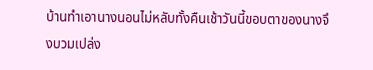บ้านทำเอานางนอนไม่หลับทั้งคืนเช้าวันนี้ขอบตาของนางจึงบวมเปล่ง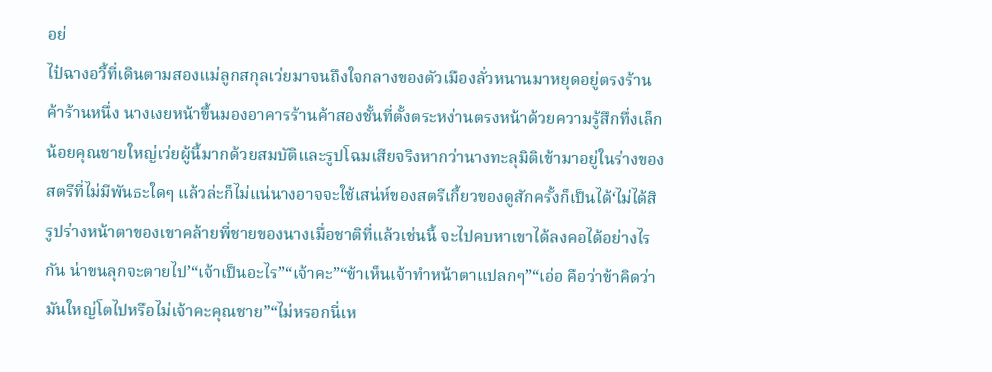อย่
ไป๋ฉางอวี้ที่เดินตามสองแม่ลูกสกุลเว่ยมาจนถึงใจกลางของตัวเมืองลั่วหนานมาหยุดอยู่ตรงร้านค้าร้านหนึ่ง นางเงยหน้าขึ้นมองอาคารร้านค้าสองชั้นที่ตั้งตระหง่านตรงหน้าด้วยความรู้สึกทึ่งเล็กน้อยคุณชายใหญ่เว่ยผู้นี้มากด้วยสมบัติและรูปโฉมเสียจริงหากว่านางทะลุมิติเข้ามาอยู่ในร่างของสตรีที่ไม่มีพันธะใดๆ แล้วล่ะก็ไม่แน่นางอาจจะใช้เสน่ห์ของสตรีเกี้ยวของดูสักครั้งก็เป็นได้‘ไม่ได้สิรูปร่างหน้าตาของเขาคล้ายพี่ชายของนางเมื่อชาติที่แล้วเช่นนี้ จะไปคบหาเขาได้ลงคอได้อย่างไรกัน น่าขนลุกจะตายไป’“เจ้าเป็นอะไร”“เจ้าคะ”“ข้าเห็นเจ้าทำหน้าตาแปลกๆ”“เอ่อ คือว่าข้าคิดว่ามันใหญ่โตไปหรือไม่เจ้าคะคุณชาย”“ไม่หรอกนี่เห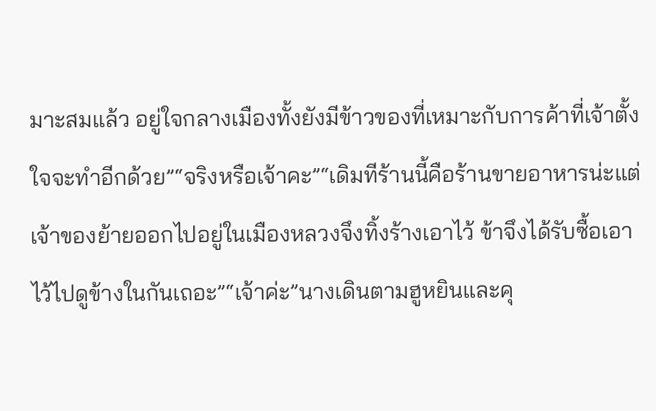มาะสมแล้ว อยู่ใจกลางเมืองทั้งยังมีข้าวของที่เหมาะกับการค้าที่เจ้าตั้งใจจะทำอีกด้วย”“จริงหรือเจ้าคะ”“เดิมทีร้านนี้คือร้านขายอาหารน่ะแต่เจ้าของย้ายออกไปอยู่ในเมืองหลวงจึงทิ้งร้างเอาไว้ ข้าจึงได้รับซื้อเอาไว้ไปดูข้างในกันเถอะ”“เจ้าค่ะ”นางเดินตามฮูหยินและคุ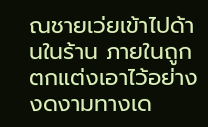ณชายเว่ยเข้าไปด้านในร้าน ภายในถูกตกแต่งเอาไว้อย่างงดงามทางเด